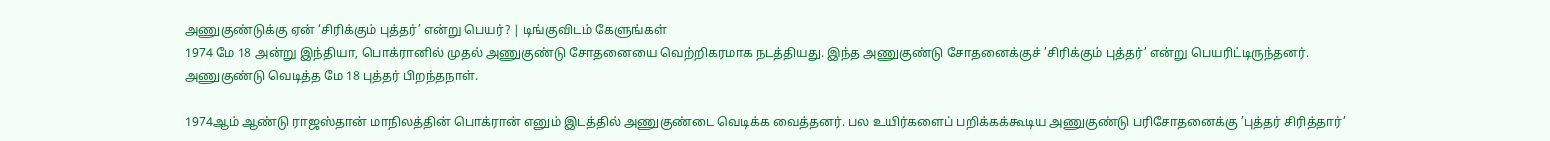அணுகுண்டுக்கு ஏன் ‘சிரிக்கும் புத்தர்’ என்று பெயர்? | டிங்குவிடம் கேளுங்கள்
1974 மே 18 அன்று இந்தியா, பொக்ரானில் முதல் அணுகுண்டு சோதனையை வெற்றிகரமாக நடத்தியது. இந்த அணுகுண்டு சோதனைக்குச் ’சிரிக்கும் புத்தர்’ என்று பெயரிட்டிருந்தனர். அணுகுண்டு வெடித்த மே 18 புத்தர் பிறந்தநாள்.

1974ஆம் ஆண்டு ராஜஸ்தான் மாநிலத்தின் பொக்ரான் எனும் இடத்தில் அணுகுண்டை வெடிக்க வைத்தனர். பல உயிர்களைப் பறிக்கக்கூடிய அணுகுண்டு பரிசோதனைக்கு ’புத்தர் சிரித்தார்’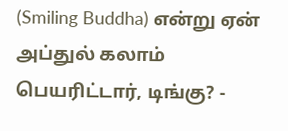(Smiling Buddha) என்று ஏன் அப்துல் கலாம் பெயரிட்டார், டிங்கு? -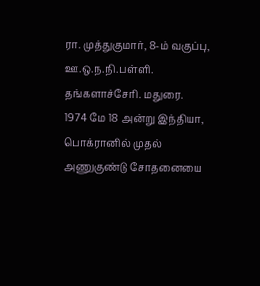ரா. முத்துகுமார், 8-ம் வகுப்பு, ஊ.ஒ.ந.நி.பள்ளி. தங்களாச்சேரி. மதுரை.
1974 மே 18 அன்று இந்தியா, பொக்ரானில் முதல் அணுகுண்டு சோதனையை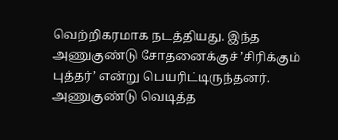வெற்றிகரமாக நடத்தியது. இந்த அணுகுண்டு சோதனைக்குச் ’சிரிக்கும் புத்தர்’ என்று பெயரிட்டிருந்தனர். அணுகுண்டு வெடித்த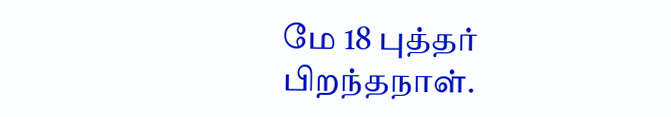மே 18 புத்தர் பிறந்தநாள்.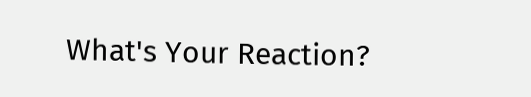What's Your Reaction?